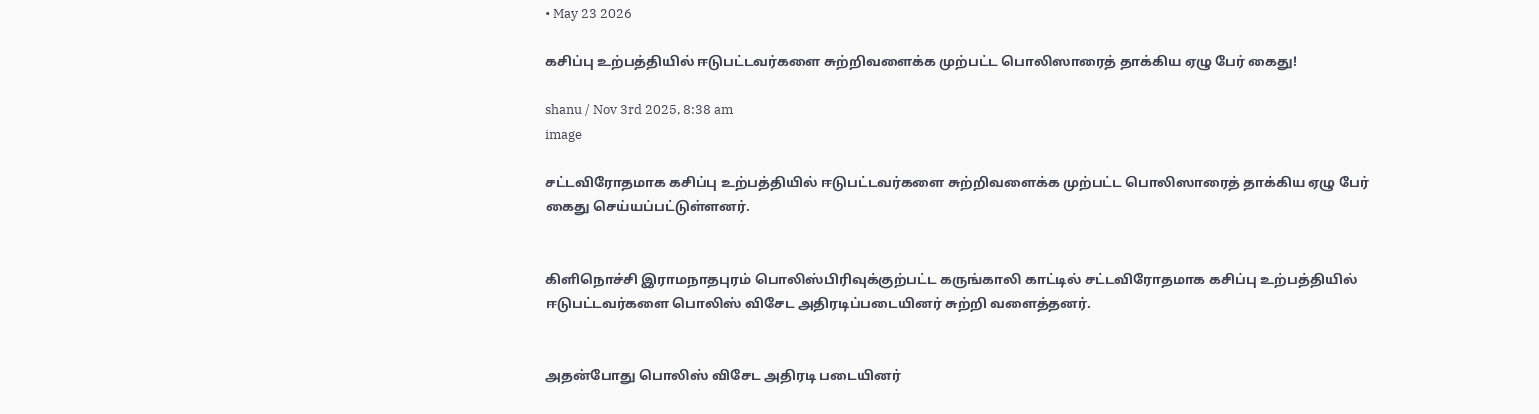• May 23 2026

கசிப்பு உற்பத்தியில் ஈடுபட்டவர்களை சுற்றிவளைக்க முற்பட்ட பொலிஸாரைத் தாக்கிய ஏழு பேர் கைது!

shanu / Nov 3rd 2025, 8:38 am
image

சட்டவிரோதமாக கசிப்பு உற்பத்தியில் ஈடுபட்டவர்களை சுற்றிவளைக்க முற்பட்ட பொலிஸாரைத் தாக்கிய ஏழு பேர் கைது செய்யப்பட்டுள்ளனர்.


கிளிநொச்சி இராமநாதபுரம் பொலிஸ்பிரிவுக்குற்பட்ட கருங்காலி காட்டில் சட்டவிரோதமாக கசிப்பு உற்பத்தியில் ஈடுபட்டவர்களை பொலிஸ் விசேட அதிரடிப்படையினர் சுற்றி வளைத்தனர்.


அதன்போது பொலிஸ் விசேட அதிரடி படையினர்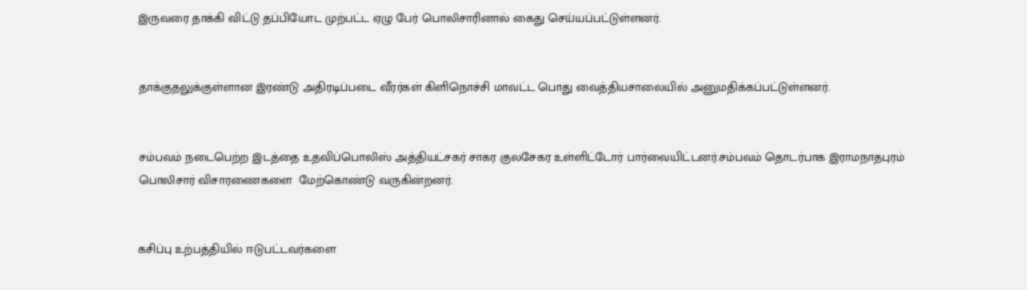இருவரை தாக்கி விட்டு தப்பியோட முற்பட்ட ஏழு பேர் பொலிசாரினால் கைது செய்யப்பட்டுள்ளனர்.


தாக்குதலுக்குள்ளான இரண்டு அதிரடிப்படை வீரர்கள் கிளிநொச்சி மாவட்ட பொது வைத்தியசாலையில் அனுமதிக்கப்பட்டுள்ளனர்.


சம்பவம் நடைபெற்ற இடத்தை உதவிப்பொலிஸ் அத்தியட்சகர் சாகர குலசேகர உள்ளிட்டோர் பார்வையிட்டனர்.சம்பவம் தொடர்பாக இராமநாதபுரம்  பொலிசார் விசாரணைகளை  மேற்கொண்டு வருகின்றனர்.


கசிப்பு உற்பத்தியில் ஈடுபட்டவர்களை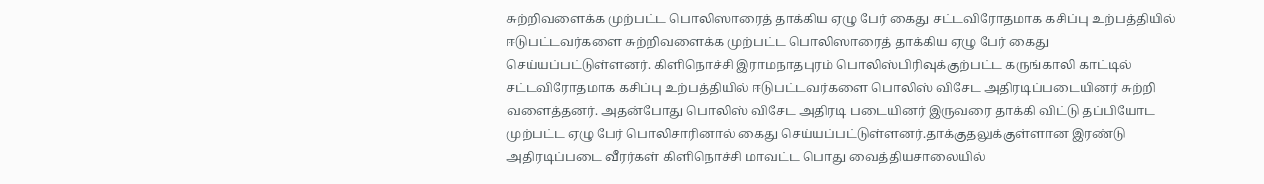சுற்றிவளைக்க முற்பட்ட பொலிஸாரைத் தாக்கிய ஏழு பேர் கைது சட்டவிரோதமாக கசிப்பு உற்பத்தியில் ஈடுபட்டவர்களை சுற்றிவளைக்க முற்பட்ட பொலிஸாரைத் தாக்கிய ஏழு பேர் கைது செய்யப்பட்டுள்ளனர். கிளிநொச்சி இராமநாதபுரம் பொலிஸ்பிரிவுக்குற்பட்ட கருங்காலி காட்டில் சட்டவிரோதமாக கசிப்பு உற்பத்தியில் ஈடுபட்டவர்களை பொலிஸ் விசேட அதிரடிப்படையினர் சுற்றி வளைத்தனர். அதன்போது பொலிஸ் விசேட அதிரடி படையினர் இருவரை தாக்கி விட்டு தப்பியோட முற்பட்ட ஏழு பேர் பொலிசாரினால் கைது செய்யப்பட்டுள்ளனர்.தாக்குதலுக்குள்ளான இரண்டு அதிரடிப்படை வீரர்கள் கிளிநொச்சி மாவட்ட பொது வைத்தியசாலையில்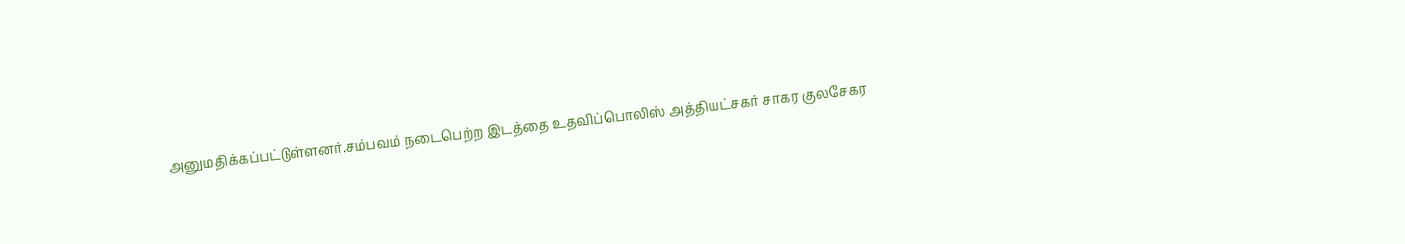அனுமதிக்கப்பட்டுள்ளனர்.சம்பவம் நடைபெற்ற இடத்தை உதவிப்பொலிஸ் அத்தியட்சகர் சாகர குலசேகர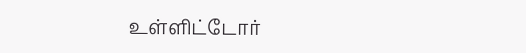உள்ளிட்டோர்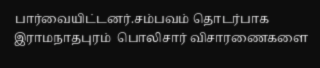பார்வையிட்டனர்.சம்பவம் தொடர்பாக இராமநாதபுரம்  பொலிசார் விசாரணைகளை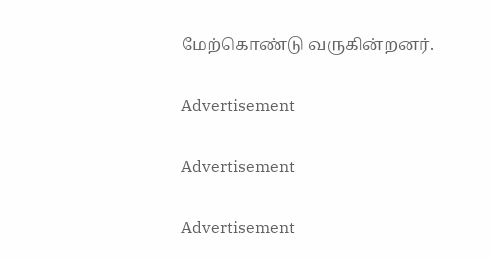மேற்கொண்டு வருகின்றனர்.

Advertisement

Advertisement

Advertisement